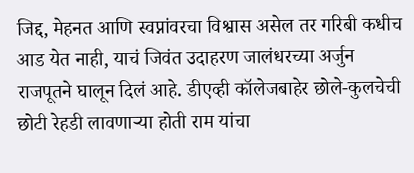जिद्द, मेहनत आणि स्वप्नांवरचा विश्वास असेल तर गरिबी कधीच आड येत नाही, याचं जिवंत उदाहरण जालंधरच्या अर्जुन राजपूतने घालून दिलं आहे. डीएव्ही कॉलेजबाहेर छोले-कुलचेची छोटी रेहडी लावणाऱ्या होती राम यांचा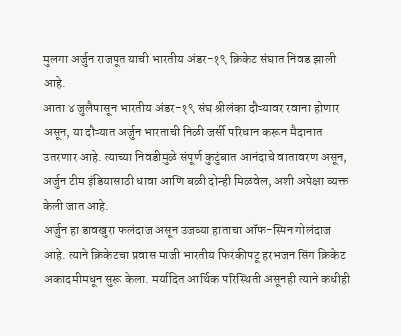मुलगा अर्जुन राजपूत याची भारतीय अंडर-१९ क्रिकेट संघात निवड झाली आहे.
आता ४ जुलैपासून भारतीय अंडर-१९ संघ श्रीलंका दौऱ्यावर रवाना होणार असून, या दौऱ्यात अर्जुन भारताची निळी जर्सी परिधान करून मैदानात उतरणार आहे. त्याच्या निवडीमुळे संपूर्ण कुटुंबात आनंदाचे वातावरण असून, अर्जुन टीम इंडियासाठी धावा आणि बळी दोन्ही मिळवेल, अशी अपेक्षा व्यक्त केली जात आहे.
अर्जुन हा डावखुरा फलंदाज असून उजव्या हाताचा ऑफ-स्पिन गोलंदाज आहे. त्याने क्रिकेटचा प्रवास माजी भारतीय फिरकीपटू हरभजन सिंग क्रिकेट अकादमीमधून सुरू केला. मर्यादित आर्थिक परिस्थिती असूनही त्याने कधीही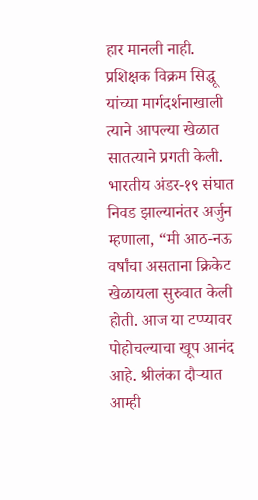हार मानली नाही. प्रशिक्षक विक्रम सिद्धू यांच्या मार्गदर्शनाखाली त्याने आपल्या खेळात सातत्याने प्रगती केली.
भारतीय अंडर-१९ संघात निवड झाल्यानंतर अर्जुन म्हणाला, “मी आठ-नऊ वर्षांचा असताना क्रिकेट खेळायला सुरुवात केली होती. आज या टप्प्यावर पोहोचल्याचा खूप आनंद आहे. श्रीलंका दौऱ्यात आम्ही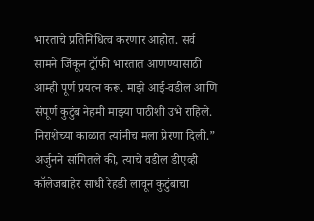भारताचे प्रतिनिधित्व करणार आहोत. सर्व सामने जिंकून ट्रॉफी भारतात आणण्यासाठी आम्ही पूर्ण प्रयत्न करू. माझे आई-वडील आणि संपूर्ण कुटुंब नेहमी माझ्या पाठीशी उभे राहिले. निराशेच्या काळात त्यांनीच मला प्रेरणा दिली.”
अर्जुनने सांगितले की, त्याचे वडील डीएव्ही कॉलेजबाहेर साधी रेहडी लावून कुटुंबाचा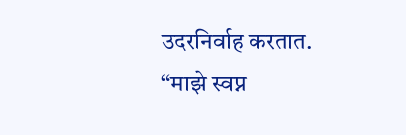उदरनिर्वाह करतात. “माझे स्वप्न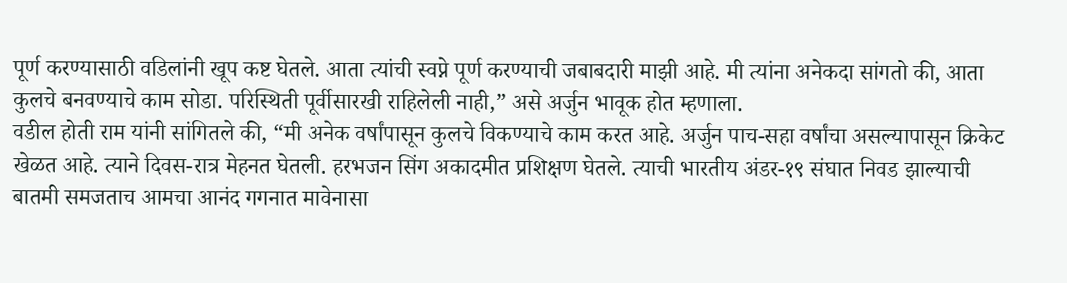पूर्ण करण्यासाठी वडिलांनी खूप कष्ट घेतले. आता त्यांची स्वप्ने पूर्ण करण्याची जबाबदारी माझी आहे. मी त्यांना अनेकदा सांगतो की, आता कुलचे बनवण्याचे काम सोडा. परिस्थिती पूर्वीसारखी राहिलेली नाही,” असे अर्जुन भावूक होत म्हणाला.
वडील होती राम यांनी सांगितले की, “मी अनेक वर्षांपासून कुलचे विकण्याचे काम करत आहे. अर्जुन पाच-सहा वर्षांचा असल्यापासून क्रिकेट खेळत आहे. त्याने दिवस-रात्र मेहनत घेतली. हरभजन सिंग अकादमीत प्रशिक्षण घेतले. त्याची भारतीय अंडर-१९ संघात निवड झाल्याची बातमी समजताच आमचा आनंद गगनात मावेनासा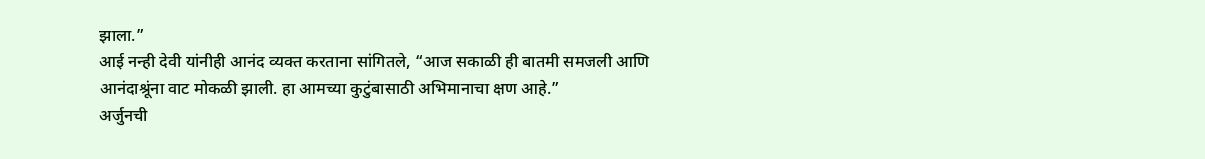झाला.”
आई नन्ही देवी यांनीही आनंद व्यक्त करताना सांगितले, “आज सकाळी ही बातमी समजली आणि आनंदाश्रूंना वाट मोकळी झाली. हा आमच्या कुटुंबासाठी अभिमानाचा क्षण आहे.”
अर्जुनची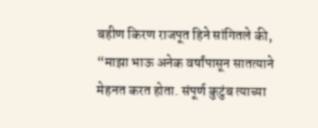बहीण किरण राजपूत हिने सांगितले की, “माझा भाऊ अनेक वर्षांपासून सातत्याने मेहनत करत होता. संपूर्ण कुटुंब त्याच्या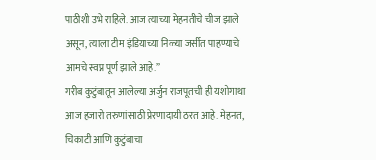पाठीशी उभे राहिले. आज त्याच्या मेहनतीचे चीज झाले असून, त्याला टीम इंडियाच्या निळ्या जर्सीत पाहण्याचे आमचे स्वप्न पूर्ण झाले आहे.”
गरीब कुटुंबातून आलेल्या अर्जुन राजपूतची ही यशोगाथा आज हजारो तरुणांसाठी प्रेरणादायी ठरत आहे. मेहनत, चिकाटी आणि कुटुंबाचा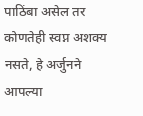पाठिंबा असेल तर कोणतेही स्वप्न अशक्य नसते, हे अर्जुनने आपल्या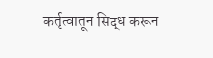कर्तृत्वातून सिद्ध करून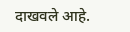दाखवले आहे.